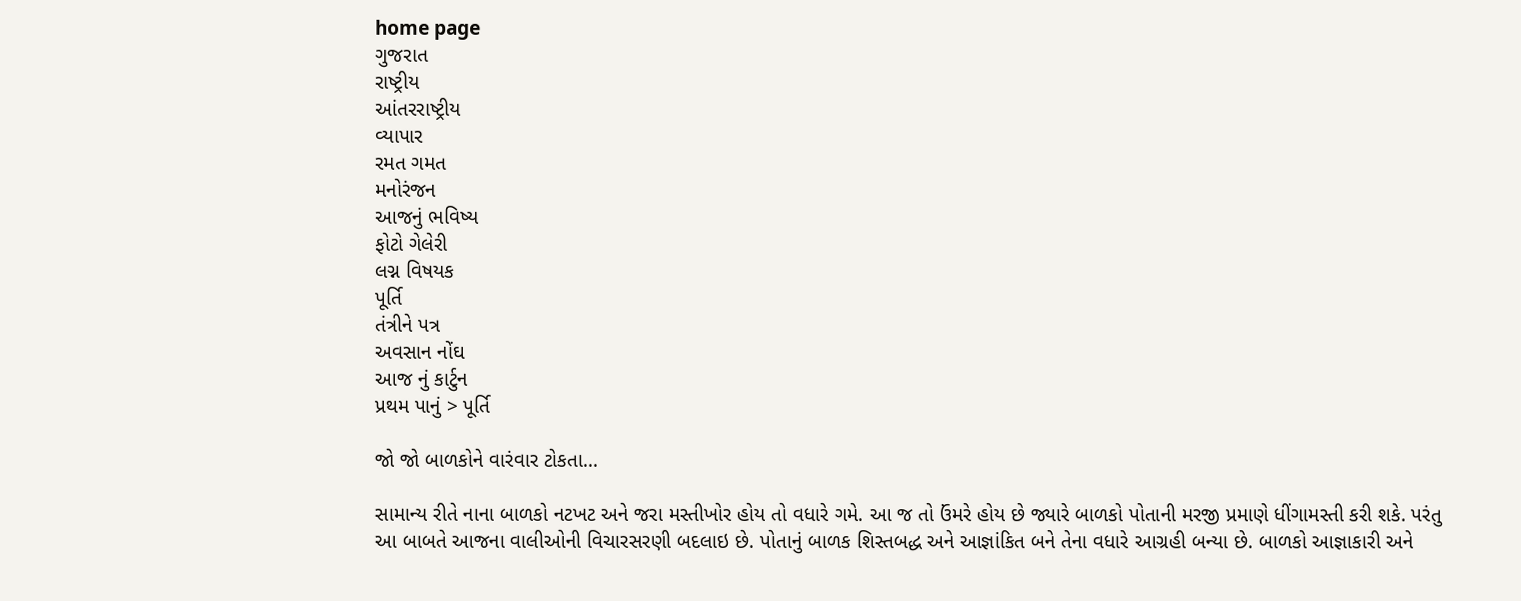home page
ગુજરાત
રાષ્ટ્રીય
આંતરરાષ્ટ્રીય
વ્યાપાર
રમત ગમત
મનોરંજન
આજનું ભવિષ્ય
ફોટો ગેલેરી
લગ્ન વિષયક
પૂર્તિ
તંત્રીને પત્ર
અવસાન નોંઘ
આજ નું કાર્ટુન
પ્રથમ પાનું > પૂર્તિ

જો જો બાળકોને વારંવાર ટોકતા...

સામાન્ય રીતે નાના બાળકો નટખટ અને જરા મસ્તીખોર હોય તો વધારે ગમે. આ જ તો ઉંમરે હોય છે જ્યારે બાળકો પોતાની મરજી પ્રમાણે ધીંગામસ્તી કરી શકે. પરંતુ આ બાબતે આજના વાલીઓની વિચારસરણી બદલાઇ છે. પોતાનું બાળક શિસ્તબદ્ધ અને આજ્ઞાંકિત બને તેના વધારે આગ્રહી બન્યા છે. બાળકો આજ્ઞાકારી અને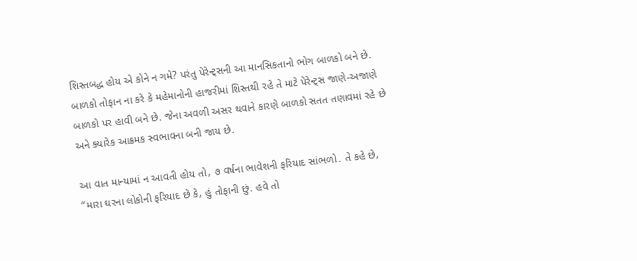શિસ્તબદ્ધ હોય એ કોને ન ગમે? પરંતુ પેરેન્ટ્‌સની આ માનસિકતાનો ભોગ બાળકો બને છે. બાળકો તોફાન ના કરે કે મહેમાનોની હાજરીમાં શિસ્તથી રહે તે માટે પેરેન્ટ્‌સ જાણે-અજાણે બાળકો પર હાવી બને છે. જેના અવળી અસર થવાને કારણે બાળકો સતત તણાવમાં રહે છે અને ક્યારેક આક્રમક સ્વભાવના બની જાય છે.

આ વાત માન્યામાં ન આવતી હોય તો, ૭ વર્ષના ભાવેશની ફરિયાદ સાંભળો. તે કહે છે, ‘‘મારા ઘરના લોકોની ફરિયાદ છે કે, હું તોફાની છું. હવે તો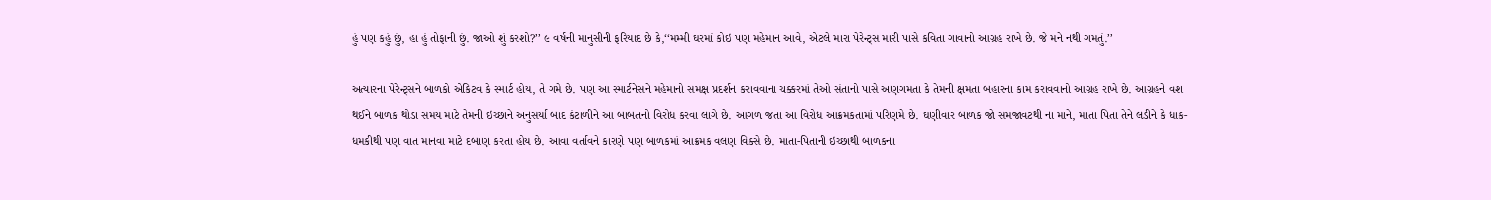હું પણ કહું છું, હા હું તોફાની છું. જાઓ શું કરશો?’’ ૯ વર્ષની માનુસીની ફરિયાદ છે કે,‘‘મમ્મી ઘરમાં કોઇ પણ મહેમાન આવે, એટલે મારા પેરેન્ટ્‌સ મારી પાસે કવિતા ગાવાનો આગ્રહ રાખે છે. જે મને નથી ગમતું.’’

અત્યારના પેરેન્ટ્‌સને બાળકો એકિટવ કે સ્માર્ટ હોય, તે ગમે છે. પણ આ સ્માર્ટનેસને મહેમાનો સમક્ષ પ્રદર્શન કરાવવાના ચક્કરમાં તેઓ સંતાનો પાસે અણગમતા કે તેમની ક્ષમતા બહારના કામ કરાવવાનો આગ્રહ રાખે છે. આગ્રહને વશ થઈને બાળક થોડા સમય માટે તેમની ઇચ્છાને અનુસર્યા બાદ કંટાળીને આ બાબતનો વિરોધ કરવા લાગે છે. આગળ જતા આ વિરોધ આક્રમકતામાં પરિણમે છે. ઘણીવાર બાળક જો સમજાવટથી ના માને, માતા પિતા તેને લડીને કે ધાક-ધમકીથી પણ વાત માનવા માટે દબાણ કરતા હોય છે. આવા વર્તાવને કારણે પણ બાળકમાં આક્રમક વલણ વિક્સે છે. માતા-પિતાની ઇચ્છાથી બાળકના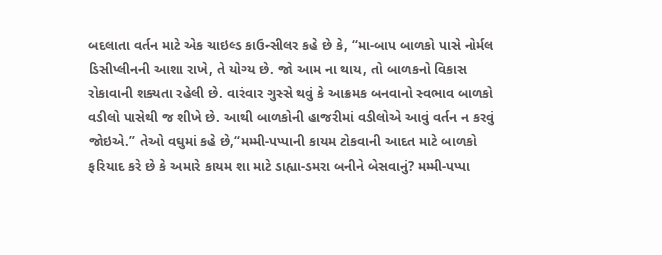બદલાતા વર્તન માટે એક ચાઇલ્ડ કાઉન્સીલર કહે છે કે, ‘‘મા-બાપ બાળકો પાસે નોર્મલ ડિસીપ્લીનની આશા રાખે, તે યોગ્ય છે. જો આમ ના થાય, તો બાળકનો વિકાસ રોકાવાની શક્યતા રહેલી છે. વારંવાર ગુસ્સે થવું કે આક્રમક બનવાનો સ્વભાવ બાળકો વડીલો પાસેથી જ શીખે છે. આથી બાળકોની હાજરીમાં વડીલોએ આવું વર્તન ન કરવું જોઇએ.’’ તેઓ વઘુમાં કહે છે,‘‘મમ્મી-પપ્પાની કાયમ ટોકવાની આદત માટે બાળકો ફરિયાદ કરે છે કે અમારે કાયમ શા માટે ડાહ્યા-ડમરા બનીને બેસવાનું? મમ્મી-પપ્પા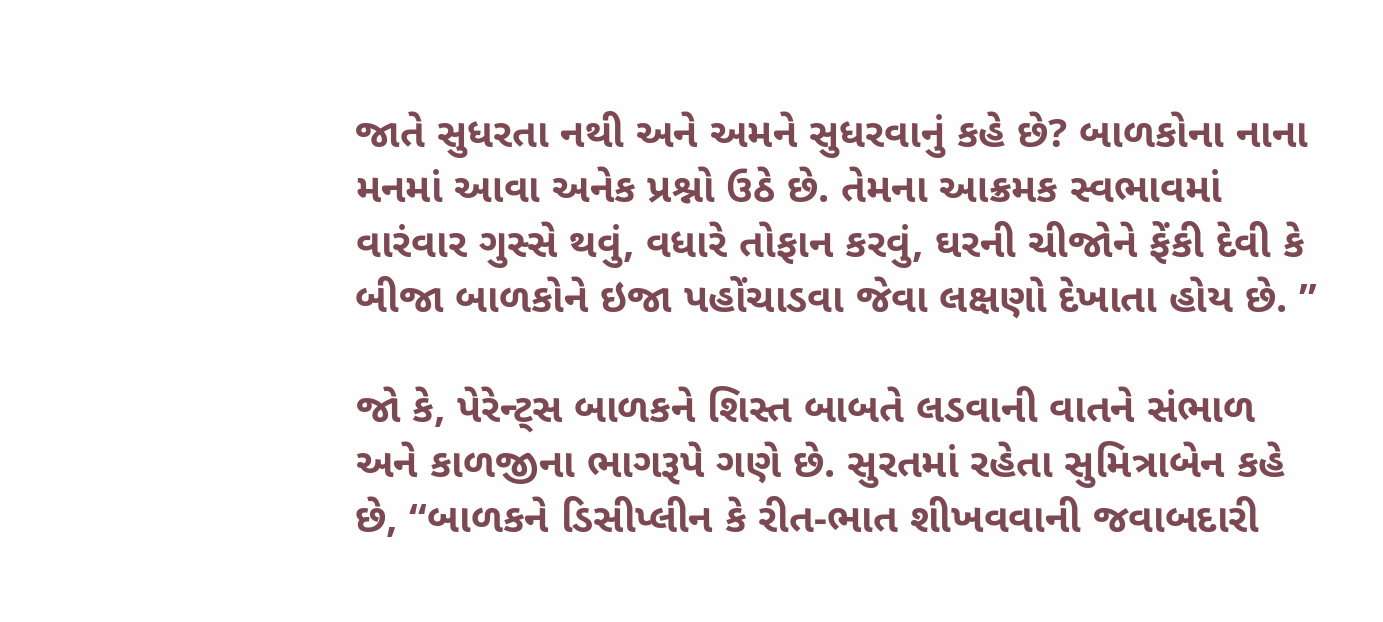જાતે સુધરતા નથી અને અમને સુધરવાનું કહે છે? બાળકોના નાના મનમાં આવા અનેક પ્રશ્નો ઉઠે છે. તેમના આક્રમક સ્વભાવમાં વારંવાર ગુસ્સે થવું, વધારે તોફાન કરવું, ઘરની ચીજોને ફેંકી દેવી કે બીજા બાળકોને ઇજા પહોંચાડવા જેવા લક્ષણો દેખાતા હોય છે. ’’

જો કે, પેરેન્ટ્‌સ બાળકને શિસ્ત બાબતે લડવાની વાતને સંભાળ અને કાળજીના ભાગરૂપે ગણે છે. સુરતમાં રહેતા સુમિત્રાબેન કહે છે, ‘‘બાળકને ડિસીપ્લીન કે રીત-ભાત શીખવવાની જવાબદારી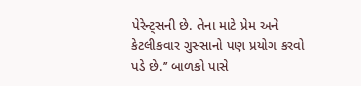પેરેન્ટ્‌સની છે. તેના માટે પ્રેમ અને કેટલીકવાર ગુસ્સાનો પણ પ્રયોગ કરવો પડે છે.’’ બાળકો પાસે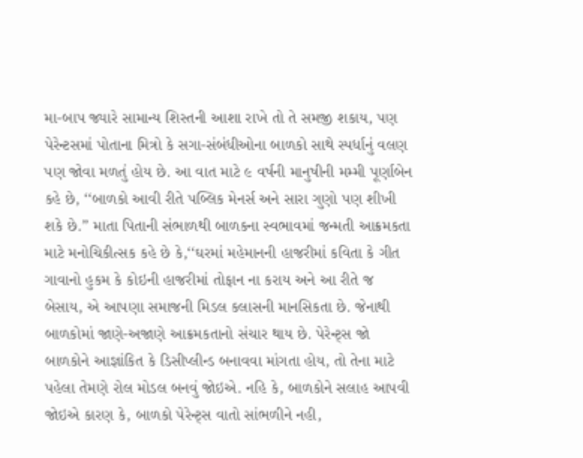મા-બાપ જ્યારે સામાન્ય શિસ્તની આશા રાખે તો તે સમજી શકાય, પણ પેરેન્ટસમાં પોતાના મિત્રો કે સગા-સંબંધીઓના બાળકો સાથે સ્પર્ધાનું વલણ પણ જોવા મળતું હોય છે. આ વાત માટે ૯ વર્ષની માનુષીની મમ્મી પૂર્ણાબેન કહે છે, ‘‘બાળકો આવી રીતે પબ્લિક મેનર્સ અને સારા ગુણો પણ શીખી શકે છે.’’ માતા પિતાની સંભાળથી બાળકના સ્વભાવમાં જન્મતી આક્રમકતા માટે મનોચિકીત્સક કહે છે કે,‘‘ઘરમાં મહેમાનની હાજરીમાં કવિતા કે ગીત ગાવાનો હુકમ કે કોઇની હાજરીમાં તોફાન ના કરાય અને આ રીતે જ બેસાય, એ આપણા સમાજની મિડલ કલાસની માનસિકતા છે. જેનાથી બાળકોમાં જાણે-અજાણે આક્રમકતાનો સંચાર થાય છે. પેરેન્ટ્‌સ જો બાળકોને આજ્ઞાંકિત કે ડિસીપ્લીન્ડ બનાવવા માંગતા હોય, તો તેના માટે પહેલા તેમણે રોલ મોડલ બનવું જોઇએ. નહિ કે, બાળકોને સલાહ આપવી જોઇએ કારણ કે, બાળકો પેરેન્ટ્‌સ વાતો સાંભળીને નહી,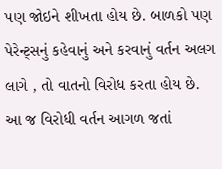પણ જોઇને શીખતા હોય છે. બાળકો પણ પેરેન્ટ્‌સનું કહેવાનું અને કરવાનું વર્તન અલગ લાગે , તો વાતનો વિરોધ કરતા હોય છે. આ જ વિરોધી વર્તન આગળ જતાં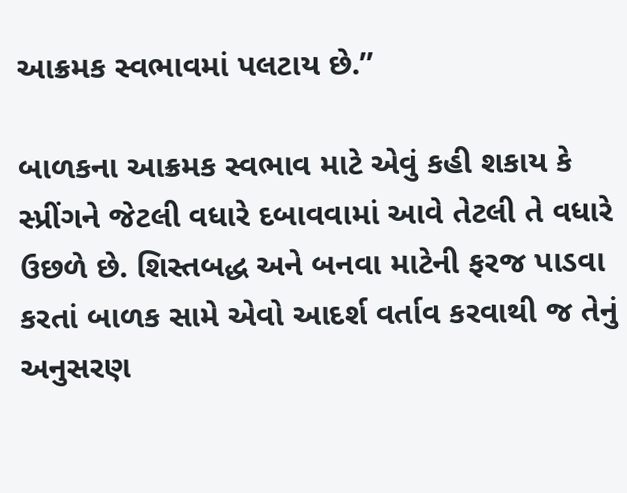આક્રમક સ્વભાવમાં પલટાય છે.’’

બાળકના આક્રમક સ્વભાવ માટે એવું કહી શકાય કે સ્પ્રીંગને જેટલી વધારે દબાવવામાં આવે તેટલી તે વધારે ઉછળે છે. શિસ્તબદ્ધ અને બનવા માટેની ફરજ પાડવા કરતાં બાળક સામે એવો આદર્શ વર્તાવ કરવાથી જ તેનું અનુસરણ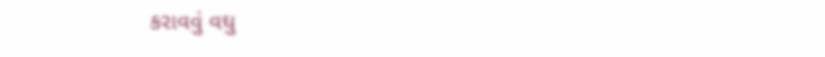કરાવવું વઘુ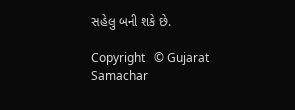સહેલુ બની શકે છે.

Copyright   © Gujarat Samachar